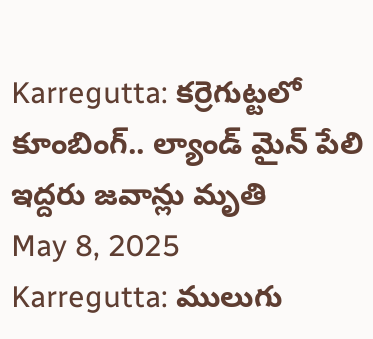Karregutta: కర్రెగుట్టలో కూంబింగ్.. ల్యాండ్ మైన్ పేలి ఇద్దరు జవాన్లు మృతి
May 8, 2025
Karregutta: ములుగు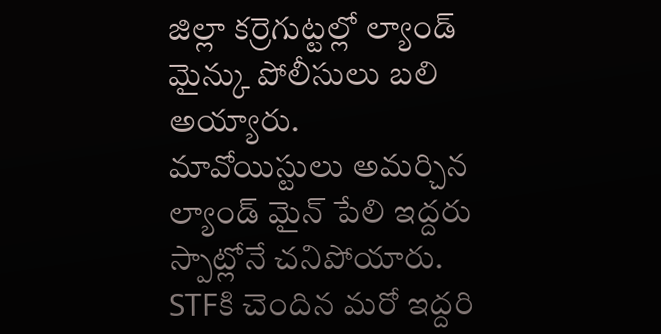జిల్లా కర్రెగుట్టల్లో ల్యాండ్ మైన్కు పోలీసులు బలి అయ్యారు. మావోయిస్టులు అమర్చిన ల్యాండ్ మైన్ పేలి ఇద్దరు స్పాట్లోనే చనిపోయారు. STFకి చెందిన మరో ఇద్దరి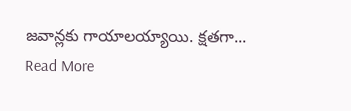జవాన్లకు గాయాలయ్యాయి. క్షతగా...
Read More